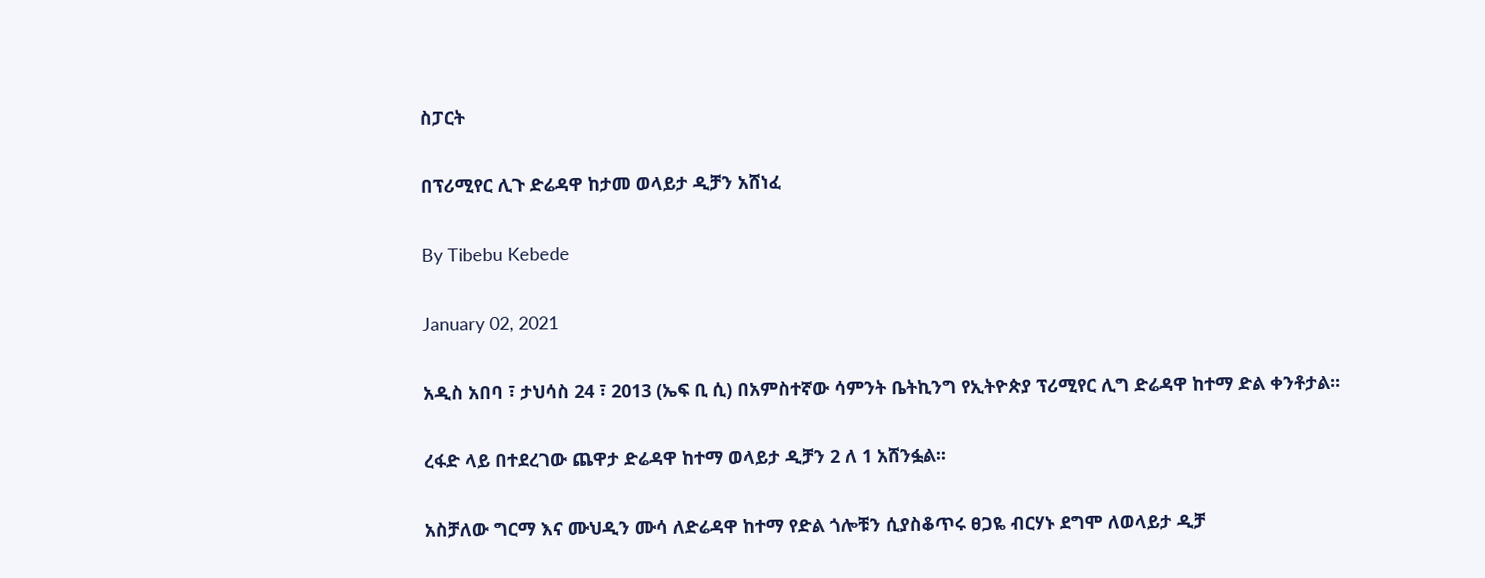ስፓርት

በፕሪሚየር ሊጉ ድሬዳዋ ከታመ ወላይታ ዲቻን አሸነፈ

By Tibebu Kebede

January 02, 2021

አዲስ አበባ ፣ ታህሳስ 24 ፣ 2013 (ኤፍ ቢ ሲ) በአምስተኛው ሳምንት ቤትኪንግ የኢትዮጵያ ፕሪሚየር ሊግ ድሬዳዋ ከተማ ድል ቀንቶታል፡፡

ረፋድ ላይ በተደረገው ጨዋታ ድሬዳዋ ከተማ ወላይታ ዲቻን 2 ለ 1 አሸንፏል፡፡

አስቻለው ግርማ እና ሙህዲን ሙሳ ለድሬዳዋ ከተማ የድል ጎሎቹን ሲያስቆጥሩ ፀጋዬ ብርሃኑ ደግሞ ለወላይታ ዲቻ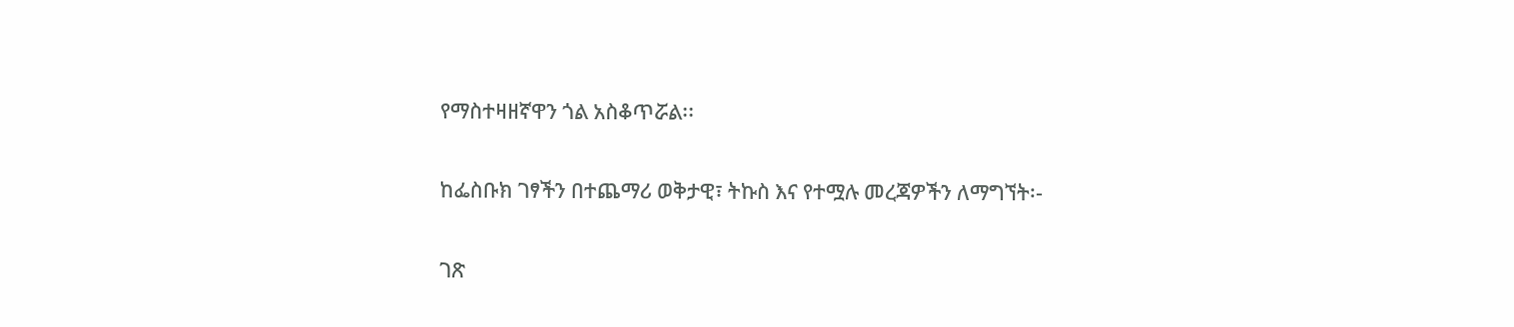የማስተዛዘኛዋን ጎል አስቆጥሯል፡፡

ከፌስቡክ ገፃችን በተጨማሪ ወቅታዊ፣ ትኩስ እና የተሟሉ መረጃዎችን ለማግኘት፡-

ገጽ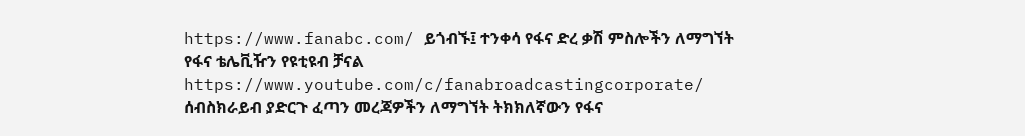https://www.fanabc.com/ ይጎብኙ፤ ተንቀሳ የፋና ድረ ቃሽ ምስሎችን ለማግኘት የፋና ቴሌቪዥን የዩቲዩብ ቻናል https://www.youtube.com/c/fanabroadcastingcorporate/ ሰብስክራይብ ያድርጉ ፈጣን መረጃዎችን ለማግኘት ትክክለኛውን የፋና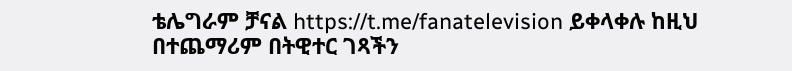ቴሌግራም ቻናል https://t.me/fanatelevision ይቀላቀሉ ከዚህ በተጨማሪም በትዊተር ገጻችን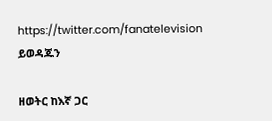https://twitter.com/fanatelevision ይወዳጁን

ዘወትር ከእኛ ጋር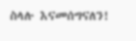ስላሉ እናመሰግናለን!